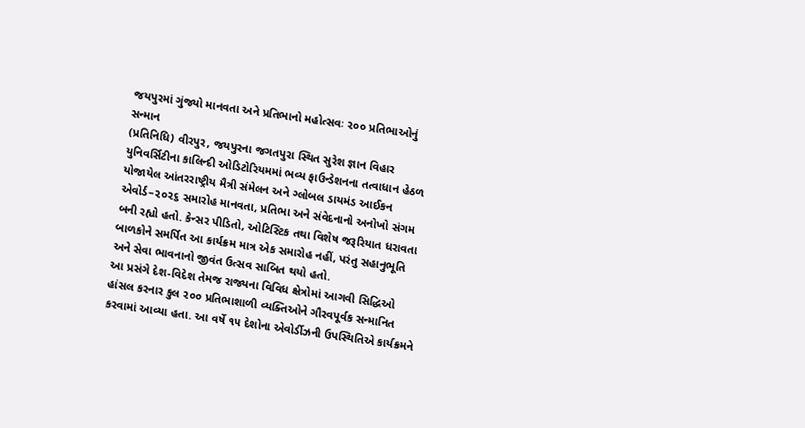જયપુરમાં ગુંજ્યો માનવતા અને પ્રતિભાનો મહોત્સવઃ ૨૦૦ પ્રતિભાઓનું સન્માન
(પ્રતિનિધિ) વીરપુર, જયપુરના જગતપુરા સ્થિત સુરેશ જ્ઞાન વિહાર યુનિવર્સિટીના કાલિન્દી ઓડિટોરિયમમાં ભવ્ય ફાઉન્ડેશનના તત્વાધાન હેઠળ યોજાયેલ આંતરરાષ્ટ્રીય મૈત્રી સંમેલન અને ગ્લોબલ ડાયમંડ આઈકન એવોર્ડ–૨૦૨૬ સમારોહ માનવતા, પ્રતિભા અને સંવેદનાનો અનોખો સંગમ બની રહ્યો હતો. કેન્સર પીડિતો, ઓટિસ્ટિક તથા વિશેષ જરૂરિયાત ધરાવતા બાળકોને સમર્પિત આ કાર્યક્રમ માત્ર એક સમારોહ નહીં, પરંતુ સહાનુભૂતિ અને સેવા ભાવનાનો જીવંત ઉત્સવ સાબિત થયો હતો.
આ પ્રસંગે દેશ-વિદેશ તેમજ રાજ્યના વિવિધ ક્ષેત્રોમાં આગવી સિદ્ધિઓ હાંસલ કરનાર કુલ ૨૦૦ પ્રતિભાશાળી વ્યક્તિઓને ગૌરવપૂર્વક સન્માનિત કરવામાં આવ્યા હતા. આ વર્ષે ૧૫ દેશોના એવોર્ડીઝની ઉપસ્થિતિએ કાર્યક્રમને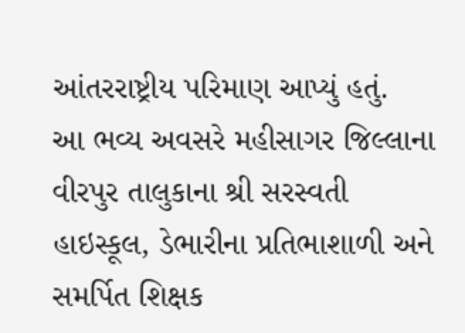આંતરરાષ્ટ્રીય પરિમાણ આપ્યું હતું.
આ ભવ્ય અવસરે મહીસાગર જિલ્લાના વીરપુર તાલુકાના શ્રી સરસ્વતી હાઇસ્કૂલ, ડેભારીના પ્રતિભાશાળી અને સમર્પિત શિક્ષક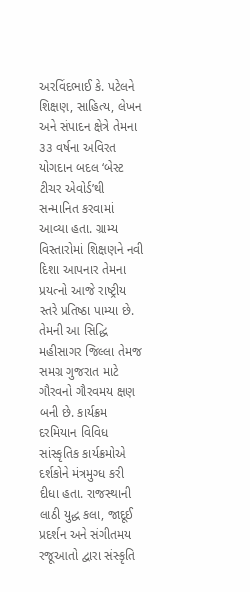અરવિંદભાઈ કે. પટેલને શિક્ષણ, સાહિત્ય, લેખન અને સંપાદન ક્ષેત્રે તેમના ૩૩ વર્ષના અવિરત યોગદાન બદલ ‘બેસ્ટ ટીચર એવોર્ડ’થી સન્માનિત કરવામાં આવ્યા હતા. ગ્રામ્ય વિસ્તારોમાં શિક્ષણને નવી દિશા આપનાર તેમના પ્રયત્નો આજે રાષ્ટ્રીય સ્તરે પ્રતિષ્ઠા પામ્યા છે.
તેમની આ સિદ્ધિ મહીસાગર જિલ્લા તેમજ સમગ્ર ગુજરાત માટે ગૌરવનો ગૌરવમય ક્ષણ બની છે. કાર્યક્રમ દરમિયાન વિવિધ સાંસ્કૃતિક કાર્યક્રમોએ દર્શકોને મંત્રમુગ્ધ કરી દીધા હતા. રાજસ્થાની લાઠી યુદ્ધ કલા, જાદૂઈ પ્રદર્શન અને સંગીતમય રજૂઆતો દ્વારા સંસ્કૃતિ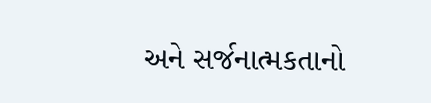અને સર્જનાત્મકતાનો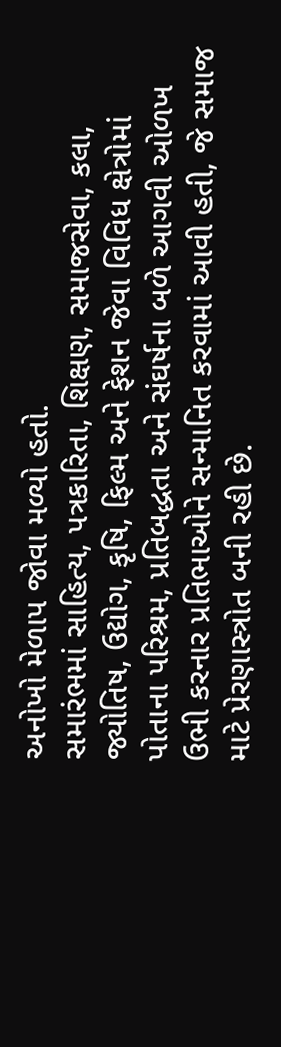અનોખો મેળાપ જોવા મળ્યો હતો.
સમારંભમાં સાહિત્ય, પત્રકારિતા, શિક્ષણ, સમાજસેવા, કલા, જ્યોતિષ, ઉદ્યોગ, કૃષિ, ફિલ્મ અને ફેશન જેવા વિવિધ ક્ષેત્રોમાં પોતાના પરિશ્રમ, પ્રતિબદ્ધતા અને સંઘર્ષના બળે આગવી ઓળખ ઉભી કરનાર પ્રતિભાઓને સન્માનિત કરવામાં આવી હતી, જે સમાજ માટે પ્રેરણાસ્ત્રોત બની રહી છે.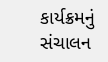કાર્યક્રમનું સંચાલન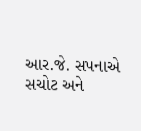આર.જે. સપનાએ સચોટ અને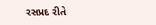રસપ્રદ રીતે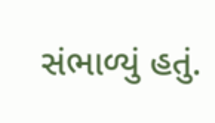સંભાળ્યું હતું.